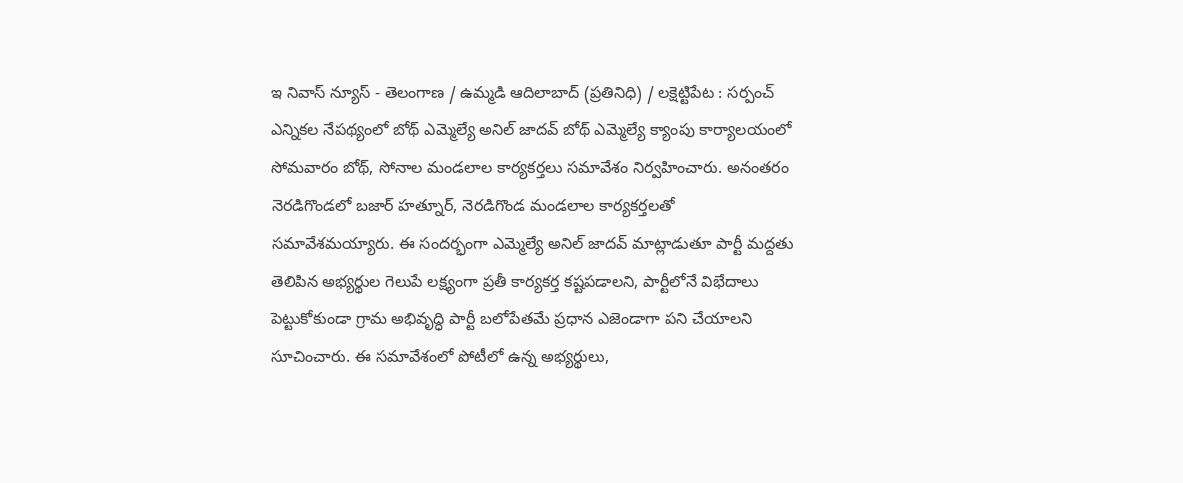ఇ నివాస్ న్యూస్ - తెలంగాణ / ఉమ్మడి ఆదిలాబాద్ (ప్రతినిధి) / లక్షెట్టిపేట : సర్పంచ్ ఎన్నికల నేపథ్యంలో బోథ్ ఎమ్మెల్యే అనిల్ జాదవ్ బోథ్ ఎమ్మెల్యే క్యాంపు కార్యాలయంలో సోమవారం బోథ్, సోనాల మండలాల కార్యకర్తలు సమావేశం నిర్వహించారు. అనంతరం నెరడిగొండలో బజార్ హత్నూర్, నెరడిగొండ మండలాల కార్యకర్తలతో సమావేశమయ్యారు. ఈ సందర్భంగా ఎమ్మెల్యే అనిల్ జాదవ్ మాట్లాడుతూ పార్టీ మద్దతు తెలిపిన అభ్యర్థుల గెలుపే లక్ష్యంగా ప్రతీ కార్యకర్త కష్టపడాలని, పార్టీలోనే విభేదాలు పెట్టుకోకుండా గ్రామ అభివృద్ధి పార్టీ బలోపేతమే ప్రధాన ఎజెండాగా పని చేయాలని సూచించారు. ఈ సమావేశంలో పోటీలో ఉన్న అభ్యర్థులు,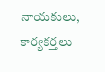నాయకులు, కార్యకర్తలు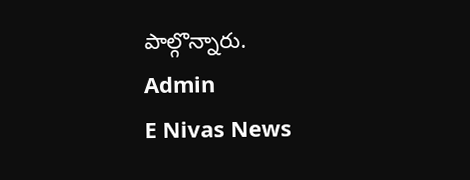పాల్గొన్నారు.
Admin
E Nivas News